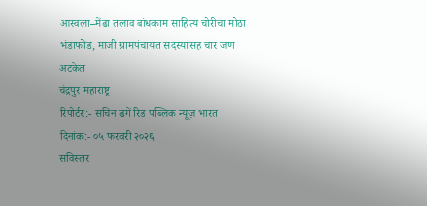आस्वला–मेंढा तलाव बांधकाम साहित्य चोरीचा मोठा भंडाफोड, माजी ग्रामपंचायत सदस्यासह चार जण अटकेत
चंद्रपुर महाराष्ट्र
रिपोर्टर:- सचिन ढगें रिड पब्लिक न्यूज़ भारत
दिनांक:- ०५ फरवरी २०२६
सविस्तर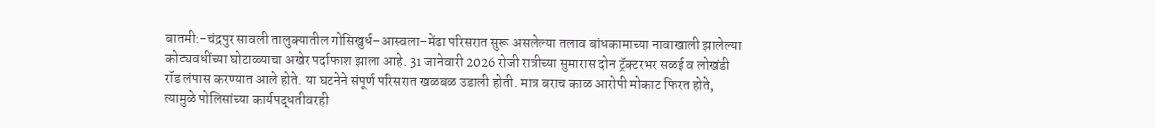बातमी:-चंद्रपुर सावली तालुक्यातील गोसिखुर्ध–आस्वला–मेंढा परिसरात सुरू असलेल्या तलाव बांधकामाच्या नावाखाली झालेल्या कोट्यवधींच्या घोटाळ्याचा अखेर पर्दाफाश झाला आहे. 31 जानेवारी 2026 रोजी रात्रीच्या सुमारास दोन ट्रॅक्टरभर सळई व लोखंडी रॉड लंपास करण्यात आले होते. या घटनेने संपूर्ण परिसरात खळबळ उडाली होती. मात्र बराच काळ आरोपी मोकाट फिरत होते, त्यामुळे पोलिसांच्या कार्यपद्धतीवरही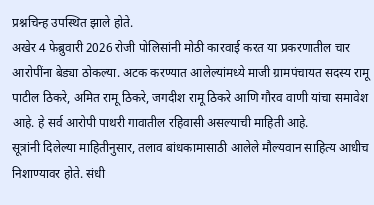प्रश्नचिन्ह उपस्थित झाले होते.
अखेर 4 फेब्रुवारी 2026 रोजी पोलिसांनी मोठी कारवाई करत या प्रकरणातील चार आरोपींना बेड्या ठोकल्या. अटक करण्यात आलेल्यांमध्ये माजी ग्रामपंचायत सदस्य रामू पाटील ठिकरे, अमित रामू ठिकरे, जगदीश रामू ठिकरे आणि गौरव वाणी यांचा समावेश आहे. हे सर्व आरोपी पाथरी गावातील रहिवासी असल्याची माहिती आहे.
सूत्रांनी दिलेल्या माहितीनुसार, तलाव बांधकामासाठी आलेले मौल्यवान साहित्य आधीच निशाण्यावर होते. संधी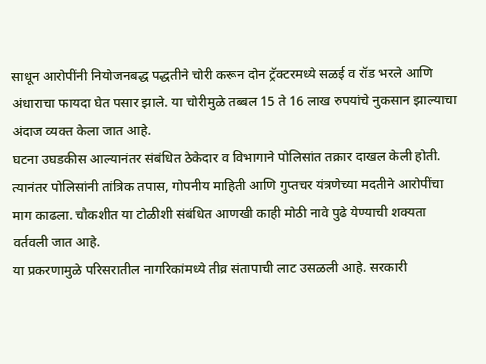साधून आरोपींनी नियोजनबद्ध पद्धतीने चोरी करून दोन ट्रॅक्टरमध्ये सळई व रॉड भरले आणि अंधाराचा फायदा घेत पसार झाले. या चोरीमुळे तब्बल 15 ते 16 लाख रुपयांचे नुकसान झाल्याचा अंदाज व्यक्त केला जात आहे.
घटना उघडकीस आल्यानंतर संबंधित ठेकेदार व विभागाने पोलिसांत तक्रार दाखल केली होती. त्यानंतर पोलिसांनी तांत्रिक तपास, गोपनीय माहिती आणि गुप्तचर यंत्रणेच्या मदतीने आरोपींचा माग काढला. चौकशीत या टोळीशी संबंधित आणखी काही मोठी नावे पुढे येण्याची शक्यता वर्तवली जात आहे.
या प्रकरणामुळे परिसरातील नागरिकांमध्ये तीव्र संतापाची लाट उसळली आहे. सरकारी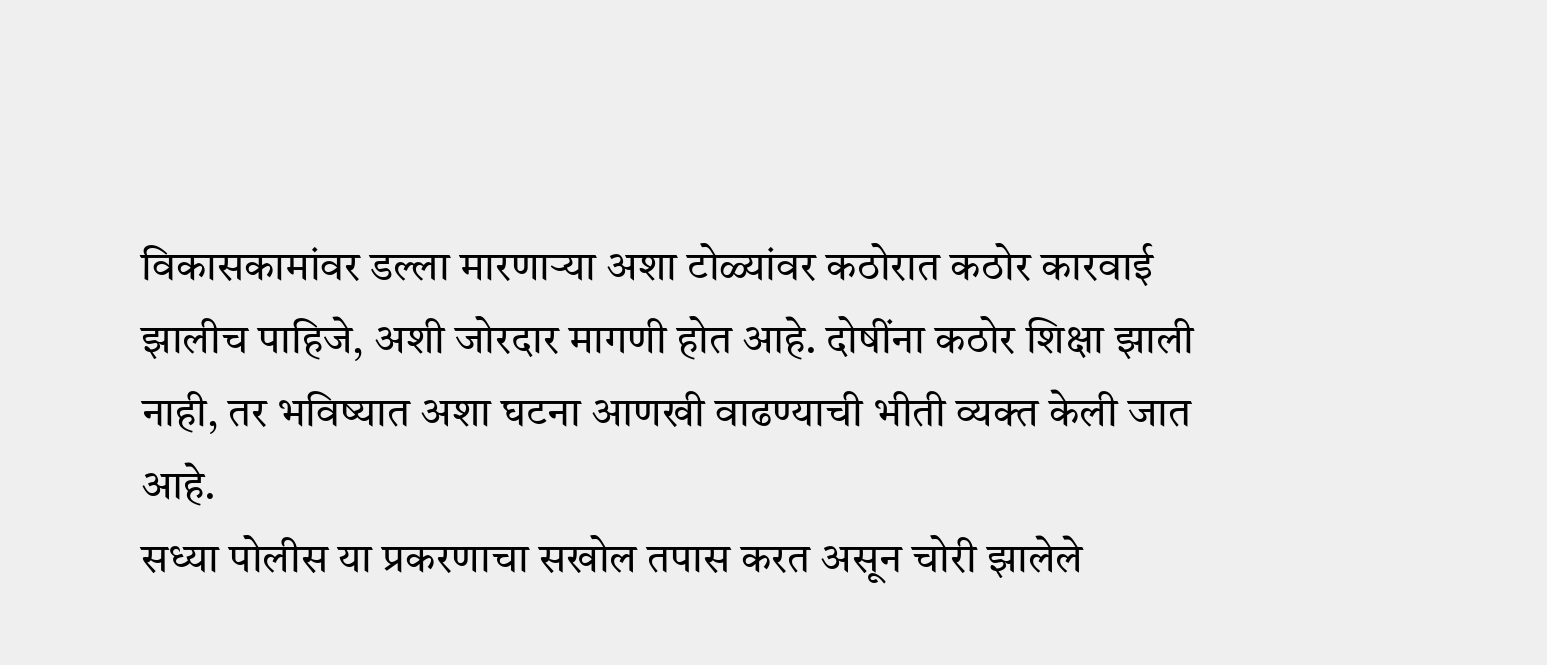विकासकामांवर डल्ला मारणाऱ्या अशा टोळ्यांवर कठोरात कठोर कारवाई झालीच पाहिजे, अशी जोरदार मागणी होत आहे. दोषींना कठोर शिक्षा झाली नाही, तर भविष्यात अशा घटना आणखी वाढण्याची भीती व्यक्त केली जात आहे.
सध्या पोलीस या प्रकरणाचा सखोल तपास करत असून चोरी झालेले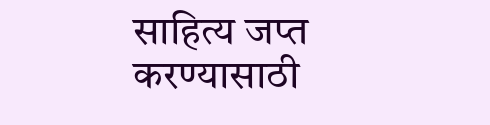साहित्य जप्त करण्यासाठी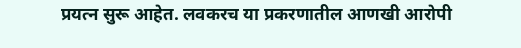प्रयत्न सुरू आहेत. लवकरच या प्रकरणातील आणखी आरोपी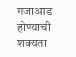गजाआड होण्याची शक्यता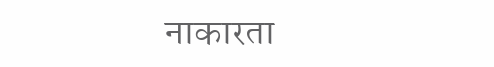नाकारता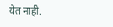येत नाही.